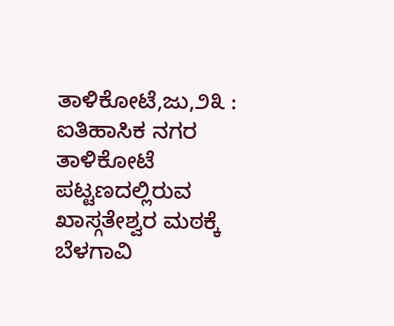ತಾಳಿಕೋಟೆ,ಜು,೨೩ : ಐತಿಹಾಸಿಕ ನಗರ ತಾಳಿಕೋಟೆ ಪಟ್ಟಣದಲ್ಲಿರುವ ಖಾಸ್ಗತೇಶ್ವರ ಮಠಕ್ಕೆ ಬೆಳಗಾವಿ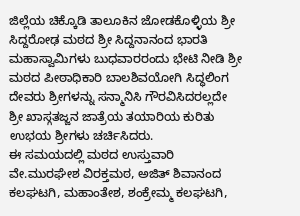ಜಿಲ್ಲೆಯ ಚಿಕ್ಕೊಡಿ ತಾಲೂಕಿನ ಜೋಡಕೊಳ್ಳಿಯ ಶ್ರೀ ಸಿದ್ದರೋಢ ಮಠದ ಶ್ರೀ ಸಿದ್ದನಾನಂದ ಭಾರತಿ ಮಹಾಸ್ವಾಮಿಗಳು ಬುಧವಾರರಂದು ಭೇಟಿ ನೀಡಿ ಶ್ರೀ ಮಠದ ಪೀಠಾಧಿಕಾರಿ ಬಾಲಶಿವಯೋಗಿ ಸಿದ್ಧಲಿಂಗ ದೇವರು ಶ್ರೀಗಳನ್ನು ಸನ್ಮಾನಿಸಿ ಗೌರವಿಸಿದರಲ್ಲದೇ ಶ್ರೀ ಖಾಸ್ಗತಜ್ಜನ ಜಾತ್ರೆಯ ತಯಾರಿಯ ಕುರಿತು ಉಭಯ ಶ್ರೀಗಳು ಚರ್ಚಿಸಿದರು.
ಈ ಸಮಯದಲ್ಲಿ ಮಠದ ಉಸ್ತುವಾರಿ ವೇ.ಮುರಘೇಶ ವಿರಕ್ತಮಠ, ಅಜಿತ್ ಶಿವಾನಂದ ಕಲಘಟಗಿ, ಮಹಾಂತೇಶ, ಶಂಕ್ರೇಮ್ಮ ಕಲಘಟಗಿ,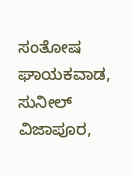ಸಂತೋಷ ಘಾಯಕವಾಡ, ಸುನೀಲ್ ವಿಜಾಪೂರ,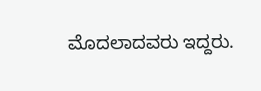ಮೊದಲಾದವರು ಇದ್ದರು.